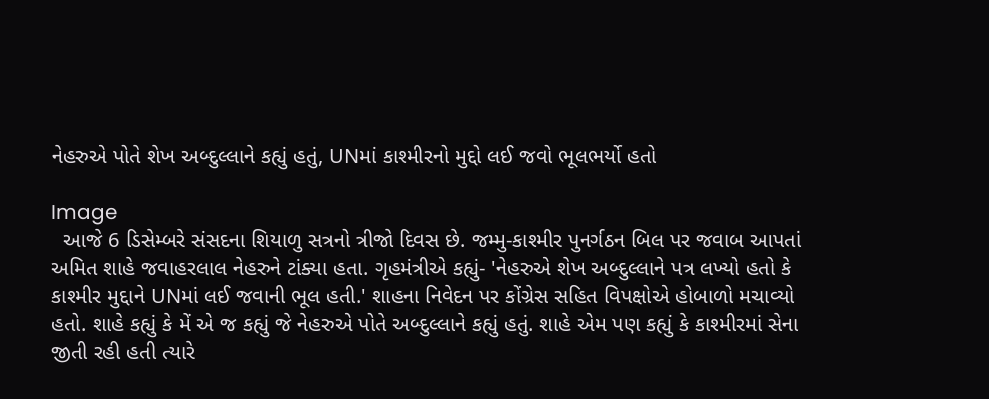નેહરુએ પોતે શેખ અબ્દુલ્લાને કહ્યું હતું, UNમાં કાશ્મીરનો મુદ્દો લઈ જવો ભૂલભર્યો હતો

Image
  આજે 6 ડિસેમ્બરે સંસદના શિયાળુ સત્રનો ત્રીજો દિવસ છે. જમ્મુ-કાશ્મીર પુનર્ગઠન બિલ પર જવાબ આપતાં અમિત શાહે જવાહરલાલ નેહરુને ટાંક્યા હતા. ગૃહમંત્રીએ કહ્યું- 'નેહરુએ શેખ અબ્દુલ્લાને પત્ર લખ્યો હતો કે કાશ્મીર મુદ્દાને UNમાં લઈ જવાની ભૂલ હતી.' શાહના નિવેદન પર કોંગ્રેસ સહિત વિપક્ષોએ હોબાળો મચાવ્યો હતો. શાહે કહ્યું કે મેં એ જ કહ્યું જે નેહરુએ પોતે અબ્દુલ્લાને કહ્યું હતું. શાહે એમ પણ કહ્યું કે કાશ્મીરમાં સેના જીતી રહી હતી ત્યારે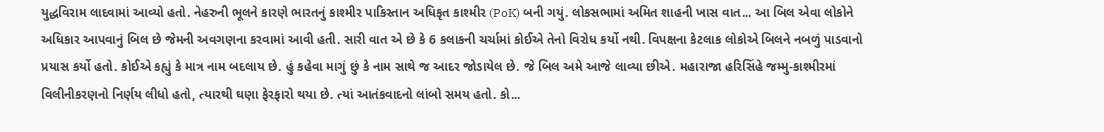યુદ્ધવિરામ લાદવામાં આવ્યો હતો. નેહરુની ભૂલને કારણે ભારતનું કાશ્મીર પાકિસ્તાન અધિકૃત કાશ્મીર (PoK) બની ગયું. લોકસભામાં અમિત શાહની ખાસ વાત... આ બિલ એવા લોકોને અધિકાર આપવાનું બિલ છે જેમની અવગણના કરવામાં આવી હતી. સારી વાત એ છે કે 6 કલાકની ચર્ચામાં કોઈએ તેનો વિરોધ કર્યો નથી. વિપક્ષના કેટલાક લોકોએ બિલને નબળું પાડવાનો પ્રયાસ કર્યો હતો. કોઈએ કહ્યું કે માત્ર નામ બદલાય છે. હું કહેવા માગું છું કે નામ સાથે જ આદર જોડાયેલ છે. જે બિલ અમે આજે લાવ્યા છીએ. મહારાજા હરિસિંહે જમ્મુ-કાશ્મીરમાં વિલીનીકરણનો નિર્ણય લીધો હતો, ત્યારથી ઘણા ફેરફારો થયા છે. ત્યાં આતંકવાદનો લાંબો સમય હતો. કો...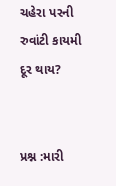ચહેરા પરની રુવાંટી કાયમી દૂર થાય?


પ્રશ્ન :મારી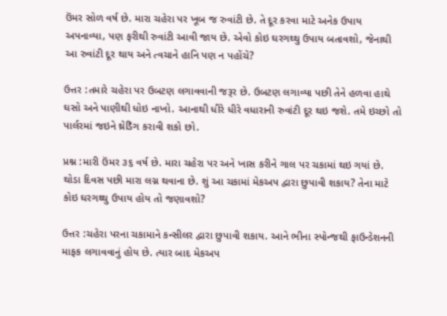ઉંમર સોળ વર્ષ છે. મારા ચહેરા પર ખૂબ જ રુવાંટી છે. તે દૂર કરવા માટે અનેક ઉપાય અપનાવ્યા, પણ ફરીથી રુવાંટી આવી જાય છે. એવો કોઇ ઘરગથ્થુ ઉપાય બતાવશો, જેનાથી આ રુવાંટી દૂર થાય અને ત્વચાને હાનિ પણ ન પહોંચે?

ઉત્તર :તમારે ચહેરા પર ઉબટણ લગાવવાની જરૂર છે. ઉબટણ લગાવ્યા પછી તેને હળવા હાથે ઘસો અને પાણીથી ધોઇ નાખો. આનાથી ધીરે ધીરે વધારાની રુવાંટી દૂર થઇ જશે. તમે ઇચ્છો તો પાર્લરમાં જઇને થ્રેડિઁગ કરાવી શકો છો.

પ્રશ્ન :મારી ઉંમર ૩૬ વર્ષ છે. મારા ચહેરા પર અને ખાસ કરીને ગાલ પર ચકામાં થઇ ગયાં છે. થોડા દિવસ પછી મારા લગ્ન થવાના છે. શું આ ચકામાં મેકઅપ દ્વારા છુપાવી શકાય? તેના માટે કોઇ ઘરગથ્થુ ઉપાય હોય તો જણાવશો?

ઉત્તર :ચહેરા પરના ચકામાને કન્સીલર દ્વારા છુપાવી શકાય. આને ભીના સ્પોન્જથી ફાઉન્ડેશનની માફક લગાવવાનું હોય છે. ત્યાર બાદ મેકઅપ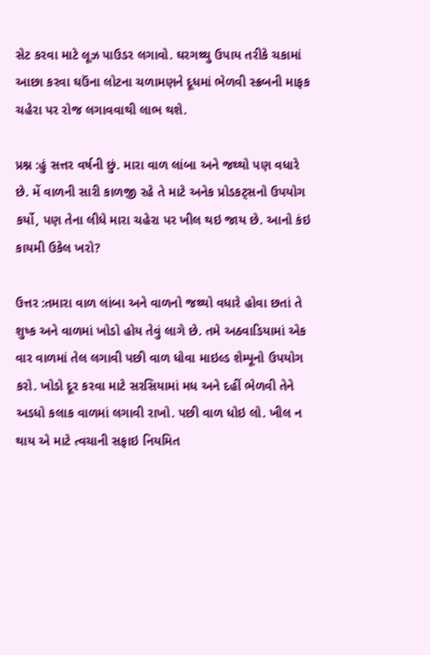સેટ કરવા માટે લૂઝ પાઉડર લગાવો. ઘરગથ્થુ ઉપાય તરીકે ચકામાં આછા કરવા ઘઉંના લોટના ચળામણને દૂધમાં ભેળવી સ્ક્રબની માફક ચહેરા પર રોજ લગાવવાથી લાભ થશે.

પ્રશ્ન :હું સત્તર વર્ષની છું. મારા વાળ લાંબા અને જથ્થો પણ વધારે છે. મેં વાળની સારી કાળજી રહે તે માટે અનેક પ્રોડકટ્સનો ઉપયોગ કર્યો, પણ તેના લીધે મારા ચહેરા પર ખીલ થઇ જાય છે. આનો કંઇ કાયમી ઉકેલ ખરો?

ઉત્તર :તમારા વાળ લાંબા અને વાળનો જથ્થો વધારે હોવા છતાં તે શુષ્ક અને વાળમાં ખોડો હોય તેવું લાગે છે. તમે અઠવાડિયામાં એક વાર વાળમાં તેલ લગાવી પછી વાળ ધોવા માઇલ્ડ શેમ્પૂનો ઉપયોગ કરો. ખોડો દૂર કરવા માટે સરસિયામાં મધ અને દહીં ભેળવી તેને અડધો કલાક વાળમાં લગાવી રાખો. પછી વાળ ધોઇ લો. ખીલ ન થાય એ માટે ત્વચાની સફાઇ નિયમિત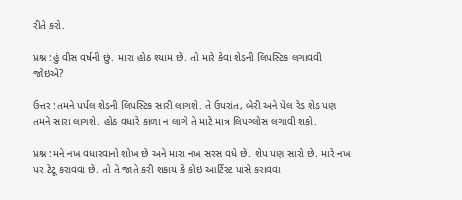રીતે કરો.

પ્રશ્ન :હું વીસ વર્ષની છું. મારા હોઠ શ્યામ છે. તો મારે કેવા શેડની લિપસ્ટિક લગાવવી જોઇએ?

ઉત્તર :તમને પર્પલ શેડની લિપસ્ટિક સારી લાગશે. તે ઉપરાંત, બેરી અને પેલ રેડ શેડ પણ તમને સારા લાગશે. હોઠ વધારે કાળા ન લાગે તે માટે માત્ર લિપગ્લોસ લગાવી શકો.

પ્રશ્ન :મને નખ વધારવાનો શોખ છે અને મારા નખ સરસ વધે છે. શેપ પણ સારો છે. મારે નખ પર ટેટૂ કરાવવા છે. તો તે જાતે કરી શકાય કે કોઇ આર્ટિસ્ટ પાસે કરાવવા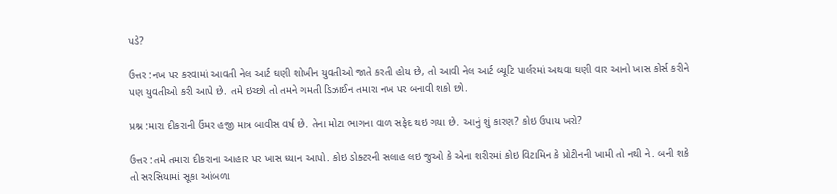પડે?

ઉત્તર :નખ પર કરવામાં આવતી નેલ આર્ટ ઘણી શોખીન યુવતીઓ જાતે કરતી હોય છે, તો આવી નેલ આર્ટ બ્યૂટિ પાર્લરમાં અથવા ઘણી વાર આનો ખાસ કોર્સ કરીને પણ યુવતીઓ કરી આપે છે. તમે ઇચ્છો તો તમને ગમતી ડિઝાઈન તમારા નખ પર બનાવી શકો છો.

પ્રશ્ન :મારા દીકરાની ઉંમર હજી માત્ર બાવીસ વર્ષ છે. તેના મોટા ભાગના વાળ સફેદ થઇ ગયા છે. આનું શું કારણ? કોઇ ઉપાય ખરો?

ઉત્તર :તમે તમારા દીકરાના આહાર પર ખાસ ધ્યાન આપો. કોઇ ડોક્ટરની સલાહ લઇ જુઓ કે એના શરીરમાં કોઇ વિટામિન કે પ્રોટીનની ખામી તો નથી ને. બની શકે તો સરસિયામાં સૂકા આંબળા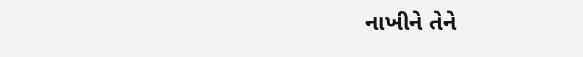નાખીને તેને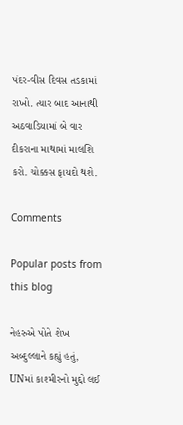પંદર-વીસ દિવસ તડકામાં રાખો. ત્યાર બાદ આનાથી અઠવાડિયામાં બે વાર દીકરાના માથામાં માલશિ કરો. ચોક્કસ ફાયદો થશે.

Comments

Popular posts from this blog

નેહરુએ પોતે શેખ અબ્દુલ્લાને કહ્યું હતું, UNમાં કાશ્મીરનો મુદ્દો લઈ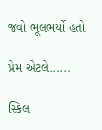જવો ભૂલભર્યો હતો

પ્રેમ એટલે......

સ્કિલ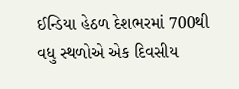ઈન્ડિયા હેઠળ દેશભરમાં 700થી વધુ સ્થળોએ એક દિવસીય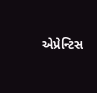એપ્રેન્ટિસ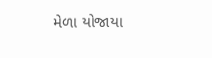મેળા યોજાયા